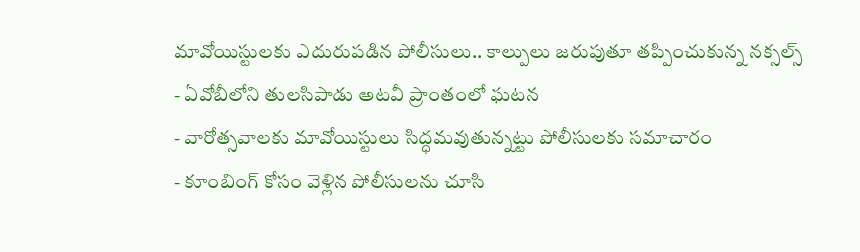మావోయిస్టులకు ఎదురుపడిన పోలీసులు.. కాల్పులు జరుపుతూ తప్పించుకున్న నక్సల్స్
- ఏవోబీలోని తులసిపాడు అటవీ ప్రాంతంలో ఘటన
- వారోత్సవాలకు మావోయిస్టులు సిద్ధమవుతున్నట్టు పోలీసులకు సమాచారం
- కూంబింగ్ కోసం వెళ్లిన పోలీసులను చూసి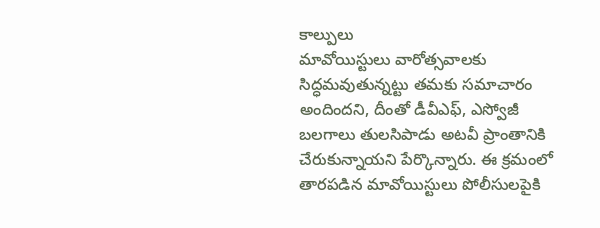కాల్పులు
మావోయిస్టులు వారోత్సవాలకు సిద్ధమవుతున్నట్టు తమకు సమాచారం అందిందని, దీంతో డీవీఎఫ్, ఎస్వోజీ బలగాలు తులసిపాడు అటవీ ప్రాంతానికి చేరుకున్నాయని పేర్కొన్నారు. ఈ క్రమంలో తారపడిన మావోయిస్టులు పోలీసులపైకి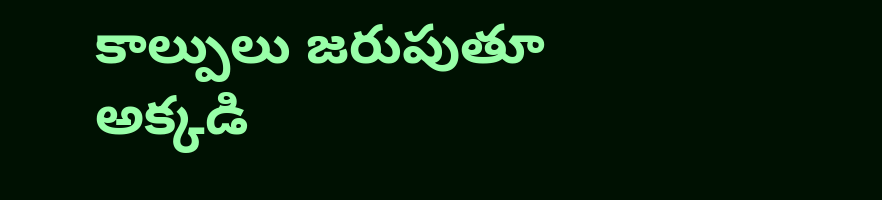కాల్పులు జరుపుతూ అక్కడి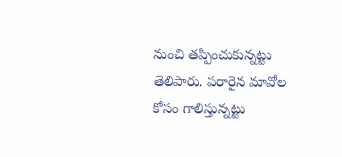నుంచి తప్పించుకున్నట్టు తెలిపారు. పరారైన మావోల కోసం గాలిస్తున్నట్టు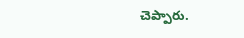చెప్పారు.